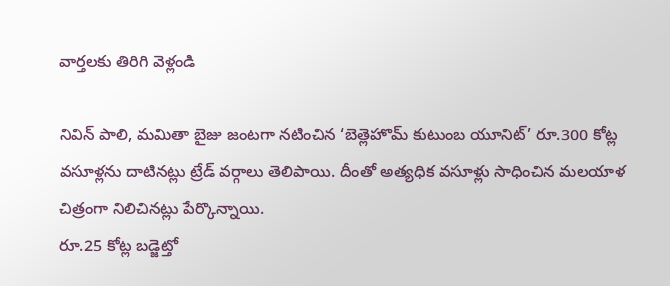వార్తలకు తిరిగి వెళ్లండి

నివిన్ పాలి, మమితా బైజు జంటగా నటించిన ‘బెత్లెహొమ్ కుటుంబ యూనిట్’ రూ.300 కోట్ల వసూళ్లను దాటినట్లు ట్రేడ్ వర్గాలు తెలిపాయి. దీంతో అత్యధిక వసూళ్లు సాధించిన మలయాళ చిత్రంగా నిలిచినట్లు పేర్కొన్నాయి.
రూ.25 కోట్ల బడ్జెట్తో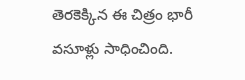తెరకెక్కిన ఈ చిత్రం భారీ వసూళ్లు సాధించింది.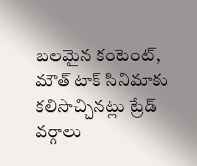బలమైన కంటెంట్, మౌత్ టాక్ సినిమాకు కలిసొచ్చినట్లు ట్రేడ్ వర్గాలు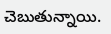చెబుతున్నాయి.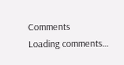Comments
Loading comments...